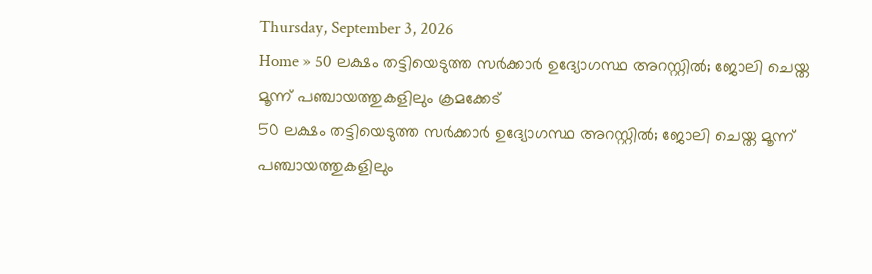Thursday, September 3, 2026
Home » 50 ലക്ഷം തട്ടിയെടുത്ത സർക്കാർ ഉദ്യോഗസ്ഥ അറസ്റ്റിൽ; ജോലി ചെയ്ത മൂന്ന് പഞ്ചായത്തുകളിലും ക്രമക്കേട്
50 ലക്ഷം തട്ടിയെടുത്ത സർക്കാർ ഉദ്യോഗസ്ഥ അറസ്റ്റിൽ; ജോലി ചെയ്ത മൂന്ന് പഞ്ചായത്തുകളിലും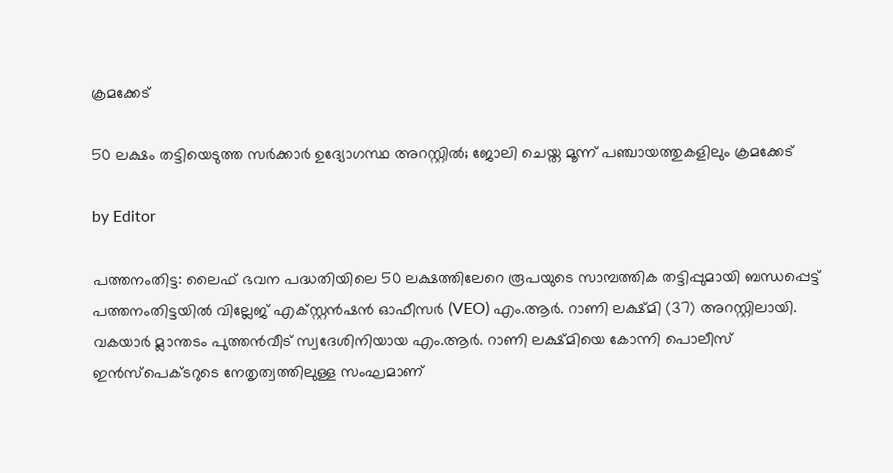ക്രമക്കേട്

50 ലക്ഷം തട്ടിയെടുത്ത സർക്കാർ ഉദ്യോഗസ്ഥ അറസ്റ്റിൽ; ജോലി ചെയ്ത മൂന്ന് പഞ്ചായത്തുകളിലും ക്രമക്കേട്

by Editor

പത്തനംതിട്ട: ലൈഫ് ഭവന പദ്ധതിയിലെ 50 ലക്ഷത്തിലേറെ രൂപയുടെ സാമ്പത്തിക തട്ടിപ്പുമായി ബന്ധപ്പെട്ട് പത്തനംതിട്ടയിൽ വില്ലേജ് എക്സ്റ്റൻഷൻ ഓഫീസർ (VEO) എം.ആർ. റാണി ലക്ഷ്മി (37) അറസ്റ്റിലായി. വകയാർ മ്ലാന്തടം പുത്തൻവീട് സ്വദേശിനിയായ എം.ആർ. റാണി ലക്ഷ്മിയെ കോന്നി പൊലീസ് ഇൻസ്പെക്ടറുടെ നേതൃത്വത്തിലുള്ള സംഘമാണ്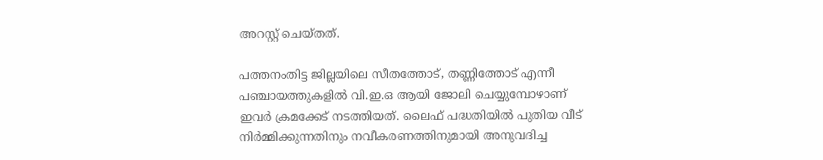അറസ്റ്റ് ചെയ്തത്.

പത്തനംതിട്ട ജില്ലയിലെ സീതത്തോട്, തണ്ണിത്തോട് എന്നീ പഞ്ചായത്തുകളിൽ വി.ഇ.ഒ ആയി ജോലി ചെയ്യുമ്പോഴാണ് ഇവർ ക്രമക്കേട് നടത്തിയത്. ലൈഫ് പദ്ധതിയിൽ പുതിയ വീട് നിർമ്മിക്കുന്നതിനും നവീകരണത്തിനുമായി അനുവദിച്ച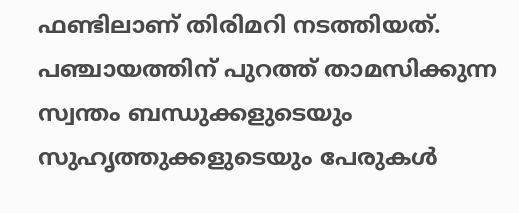ഫണ്ടിലാണ് തിരിമറി നടത്തിയത്. പഞ്ചായത്തിന് പുറത്ത് താമസിക്കുന്ന സ്വന്തം ബന്ധുക്കളുടെയും സുഹൃത്തുക്കളുടെയും പേരുകൾ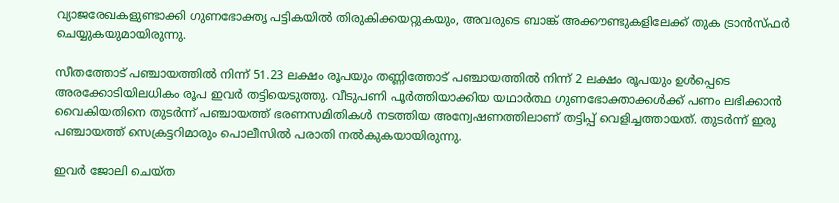വ്യാജരേഖകളുണ്ടാക്കി ഗുണഭോക്തൃ പട്ടികയിൽ തിരുകിക്കയറ്റുകയും, അവരുടെ ബാങ്ക് അക്കൗണ്ടുകളിലേക്ക് തുക ട്രാൻസ്ഫർ ചെയ്യുകയുമായിരുന്നു.

സീതത്തോട് പഞ്ചായത്തിൽ നിന്ന് 51.23 ലക്ഷം രൂപയും തണ്ണിത്തോട് പഞ്ചായത്തിൽ നിന്ന് 2 ലക്ഷം രൂപയും ഉൾപ്പെടെ അരക്കോടിയിലധികം രൂപ ഇവർ തട്ടിയെടുത്തു. വീടുപണി പൂർത്തിയാക്കിയ യഥാർത്ഥ ഗുണഭോക്താക്കൾക്ക് പണം ലഭിക്കാൻ വൈകിയതിനെ തുടർന്ന് പഞ്ചായത്ത് ഭരണസമിതികൾ നടത്തിയ അന്വേഷണത്തിലാണ് തട്ടിപ്പ് വെളിച്ചത്തായത്. തുടർന്ന് ഇരു പഞ്ചായത്ത് സെക്രട്ടറിമാരും പൊലീസിൽ പരാതി നൽകുകയായിരുന്നു.

ഇവർ ജോലി ചെയ്ത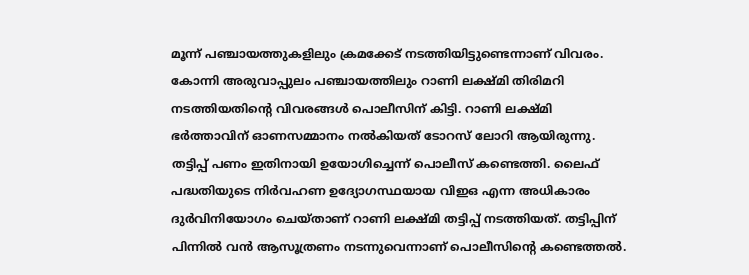മൂന്ന് പഞ്ചായത്തുകളിലും ക്രമക്കേട് നടത്തിയിട്ടുണ്ടെന്നാണ് വിവരം. കോന്നി അരുവാപ്പുലം പഞ്ചായത്തിലും റാണി ലക്ഷ്മി തിരിമറി നടത്തിയതിന്റെ വിവരങ്ങൾ പൊലീസിന് കിട്ടി. റാണി ലക്ഷ്മി ഭർത്താവിന് ഓണസമ്മാനം നൽകിയത് ടോറസ് ലോറി ആയിരുന്നു. തട്ടിപ്പ് പണം ഇതിനായി ഉയോഗിച്ചെന്ന് പൊലീസ് കണ്ടെത്തി. ലൈഫ് പദ്ധതിയുടെ നിർവഹണ ഉദ്യോഗസ്ഥയായ വിഇഒ എന്ന അധികാരം ദുർവിനിയോഗം ചെയ്താണ് റാണി ലക്ഷ്മി തട്ടിപ്പ് നടത്തിയത്. തട്ടിപ്പിന് പിന്നിൽ വൻ ആസൂത്രണം നടന്നുവെന്നാണ് പൊലീസിൻ്റെ കണ്ടെത്തൽ.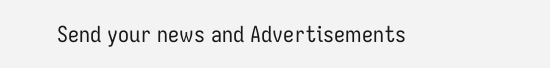Send your news and Advertisements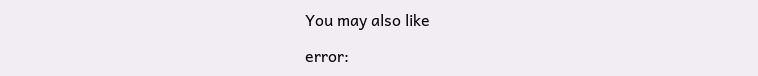You may also like

error: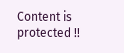Content is protected !!